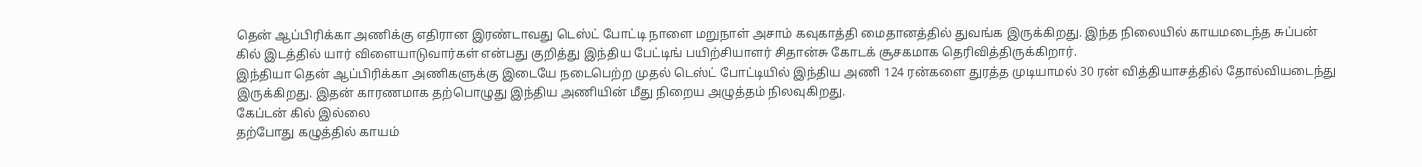தென் ஆப்பிரிக்கா அணிக்கு எதிரான இரண்டாவது டெஸ்ட் போட்டி நாளை மறுநாள் அசாம் கவுகாத்தி மைதானத்தில் துவங்க இருக்கிறது. இந்த நிலையில் காயமடைந்த சுப்பன் கில் இடத்தில் யார் விளையாடுவார்கள் என்பது குறித்து இந்திய பேட்டிங் பயிற்சியாளர் சிதான்சு கோடக் சூசகமாக தெரிவித்திருக்கிறார்.
இந்தியா தென் ஆப்பிரிக்கா அணிகளுக்கு இடையே நடைபெற்ற முதல் டெஸ்ட் போட்டியில் இந்திய அணி 124 ரன்களை துரத்த முடியாமல் 30 ரன் வித்தியாசத்தில் தோல்வியடைந்து இருக்கிறது. இதன் காரணமாக தற்பொழுது இந்திய அணியின் மீது நிறைய அழுத்தம் நிலவுகிறது.
கேப்டன் கில் இல்லை
தற்போது கழுத்தில் காயம்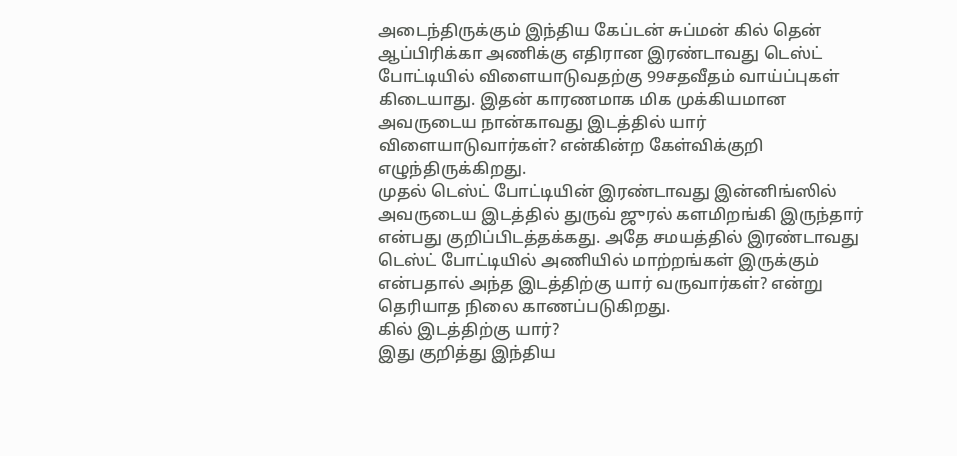அடைந்திருக்கும் இந்திய கேப்டன் சுப்மன் கில் தென் ஆப்பிரிக்கா அணிக்கு எதிரான இரண்டாவது டெஸ்ட் போட்டியில் விளையாடுவதற்கு 99சதவீதம் வாய்ப்புகள் கிடையாது. இதன் காரணமாக மிக முக்கியமான அவருடைய நான்காவது இடத்தில் யார் விளையாடுவார்கள்? என்கின்ற கேள்விக்குறி எழுந்திருக்கிறது.
முதல் டெஸ்ட் போட்டியின் இரண்டாவது இன்னிங்ஸில் அவருடைய இடத்தில் துருவ் ஜுரல் களமிறங்கி இருந்தார் என்பது குறிப்பிடத்தக்கது. அதே சமயத்தில் இரண்டாவது டெஸ்ட் போட்டியில் அணியில் மாற்றங்கள் இருக்கும் என்பதால் அந்த இடத்திற்கு யார் வருவார்கள்? என்று தெரியாத நிலை காணப்படுகிறது.
கில் இடத்திற்கு யார்?
இது குறித்து இந்திய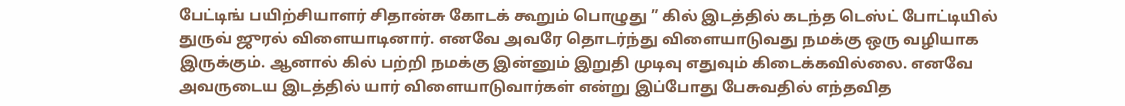பேட்டிங் பயிற்சியாளர் சிதான்சு கோடக் கூறும் பொழுது ” கில் இடத்தில் கடந்த டெஸ்ட் போட்டியில் துருவ் ஜுரல் விளையாடினார். எனவே அவரே தொடர்ந்து விளையாடுவது நமக்கு ஒரு வழியாக இருக்கும். ஆனால் கில் பற்றி நமக்கு இன்னும் இறுதி முடிவு எதுவும் கிடைக்கவில்லை. எனவே அவருடைய இடத்தில் யார் விளையாடுவார்கள் என்று இப்போது பேசுவதில் எந்தவித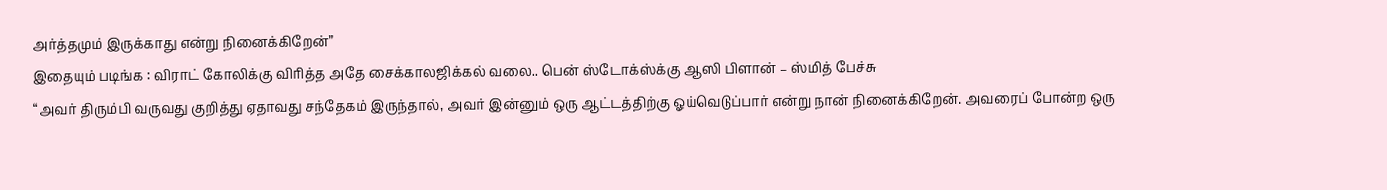அர்த்தமும் இருக்காது என்று நினைக்கிறேன்”
இதையும் படிங்க : விராட் கோலிக்கு விரித்த அதே சைக்காலஜிக்கல் வலை.. பென் ஸ்டோக்ஸ்க்கு ஆஸி பிளான் – ஸ்மித் பேச்சு
“அவர் திரும்பி வருவது குறித்து ஏதாவது சந்தேகம் இருந்தால், அவர் இன்னும் ஒரு ஆட்டத்திற்கு ஓய்வெடுப்பார் என்று நான் நினைக்கிறேன். அவரைப் போன்ற ஒரு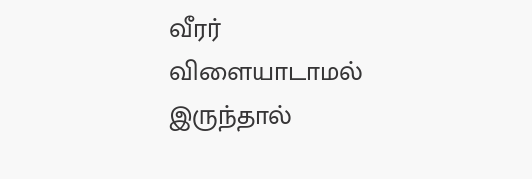வீரர் விளையாடாமல் இருந்தால்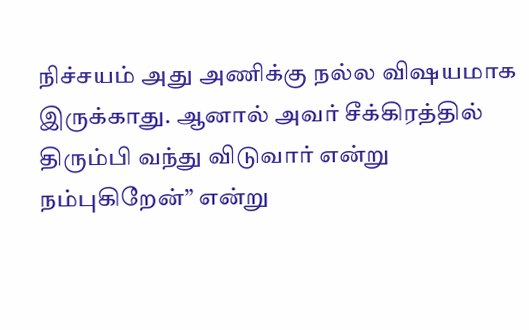நிச்சயம் அது அணிக்கு நல்ல விஷயமாக இருக்காது. ஆனால் அவர் சீக்கிரத்தில் திரும்பி வந்து விடுவார் என்று நம்புகிறேன்” என்று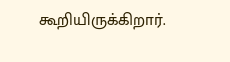கூறியிருக்கிறார்.